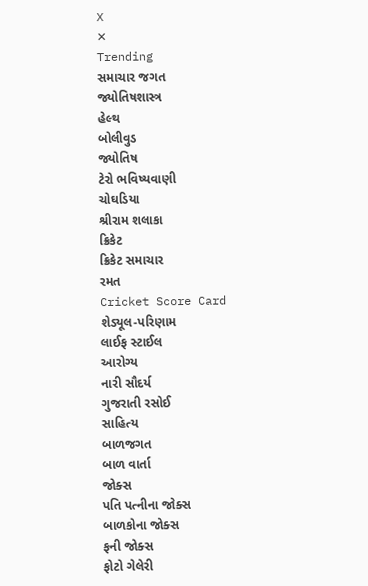X
✕
Trending
સમાચાર જગત
જ્યોતિષશાસ્ત્ર
હેલ્થ
બોલીવુડ
જ્યોતિષ
ટેરો ભવિષ્યવાણી
ચોઘડિયા
શ્રીરામ શલાકા
ક્રિકેટ
ક્રિકેટ સમાચાર
રમત
Cricket Score Card
શેડ્યૂલ-પરિણામ
લાઈફ સ્ટાઈલ
આરોગ્ય
નારી સૌદર્ય
ગુજરાતી રસોઈ
સાહિત્ય
બાળજગત
બાળ વાર્તા
જોક્સ
પતિ પત્નીના જોક્સ
બાળકોના જોક્સ
ફની જોક્સ
ફોટો ગેલેરી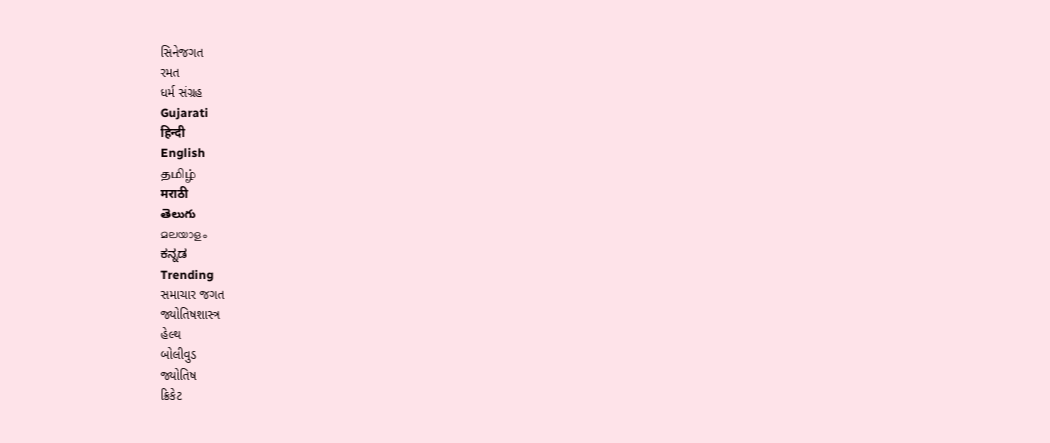સિનેજગત
રમત
ધર્મ સંગ્રહ
Gujarati
हिन्दी
English
தமிழ்
मराठी
తెలుగు
മലയാളം
ಕನ್ನಡ
Trending
સમાચાર જગત
જ્યોતિષશાસ્ત્ર
હેલ્થ
બોલીવુડ
જ્યોતિષ
ક્રિકેટ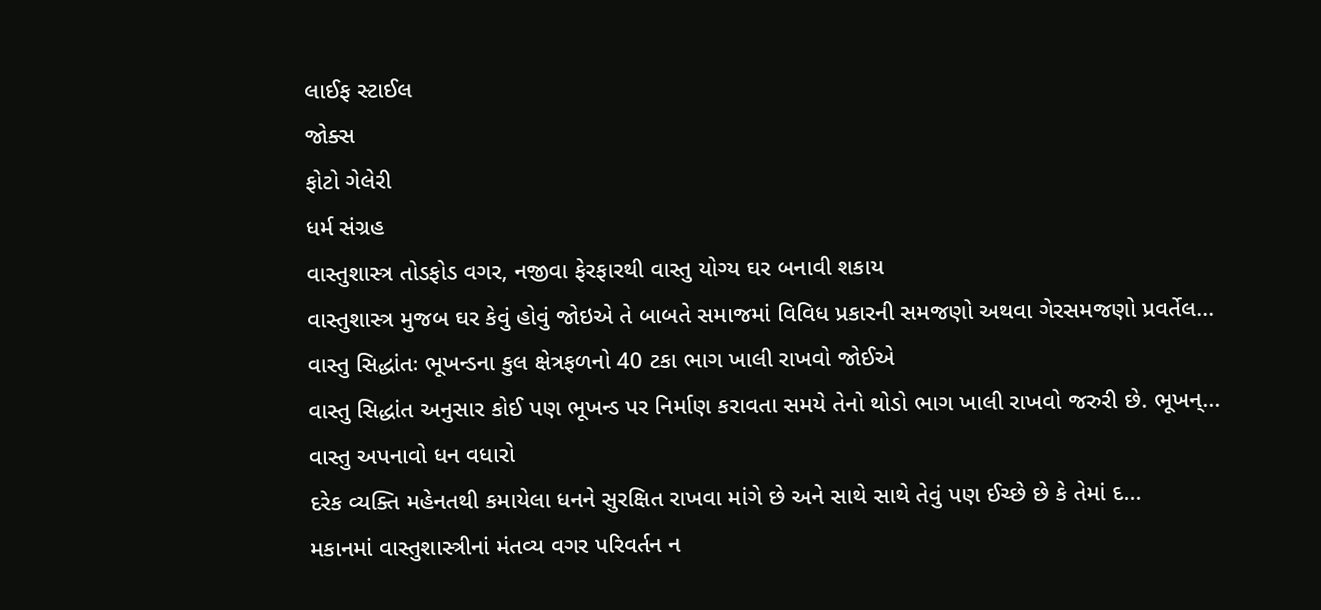લાઈફ સ્ટાઈલ
જોક્સ
ફોટો ગેલેરી
ધર્મ સંગ્રહ
વાસ્તુશાસ્ત્ર તોડફોડ વગર, નજીવા ફેરફારથી વાસ્તુ યોગ્ય ઘર બનાવી શકાય
વાસ્તુશાસ્ત્ર મુજબ ઘર કેવું હોવું જોઇએ તે બાબતે સમાજમાં વિવિધ પ્રકારની સમજણો અથવા ગેરસમજણો પ્રવર્તેલ...
વાસ્તુ સિદ્ધાંતઃ ભૂખન્ડના કુલ ક્ષેત્રફળનો 40 ટકા ભાગ ખાલી રાખવો જોઈએ
વાસ્તુ સિદ્ધાંત અનુસાર કોઈ પણ ભૂખન્ડ પર નિર્માણ કરાવતા સમયે તેનો થોડો ભાગ ખાલી રાખવો જરુરી છે. ભૂખન્...
વાસ્તુ અપનાવો ધન વધારો
દરેક વ્યક્તિ મહેનતથી કમાયેલા ધનને સુરક્ષિત રાખવા માંગે છે અને સાથે સાથે તેવું પણ ઈચ્છે છે કે તેમાં દ...
મકાનમાં વાસ્તુશાસ્ત્રીનાં મંતવ્ય વગર પરિવર્તન ન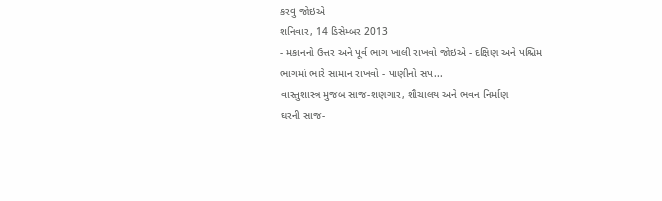કરવુ જોઇએ
શનિવાર, 14 ડિસેમ્બર 2013
- મકાનનો ઉત્તર અને પૂર્વ ભાગ ખાલી રાખવો જોઇએ - દક્ષિણ અને પશ્ચિમ ભાગમાં ભારે સામાન રાખવો - પાણીનો સપ...
વાસ્તુશાસ્ત્ર મુજબ સાજ-શણગાર, શૌચાલય અને ભવન નિર્માણ
ઘરની સાજ-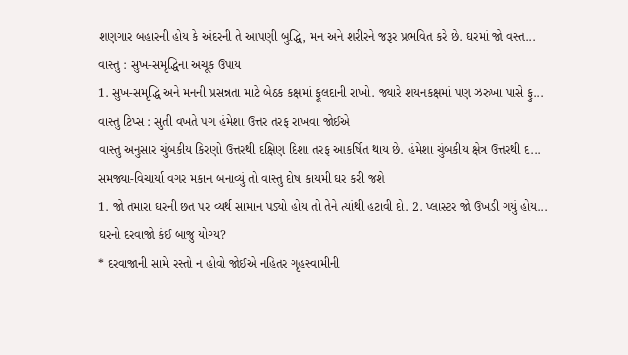શણગાર બહારની હોય કે અંદરની તે આપણી બુદ્ધિ, મન અને શરીરને જરૂર પ્રભવિત કરે છે. ઘરમાં જો વસ્ત...
વાસ્તુ : સુખ-સમૃદ્ધિના અચૂક ઉપાય
1. સુખ-સમૃદ્ધિ અને મનની પ્રસન્નતા માટે બેઠક કક્ષમાં ફૂલદાની રાખો. જ્યારે શયનકક્ષમાં પણ ઝરુખા પાસે ફુ...
વાસ્તુ ટિપ્સ : સુતી વખતે પગ હંમેશા ઉત્તર તરફ રાખવા જોઈએ
વાસ્તુ અનુસાર ચુંબકીય કિરણો ઉત્તરથી દક્ષિણ દિશા તરફ આકર્ષિત થાય છે. હંમેશા ચુંબકીય ક્ષેત્ર ઉત્તરથી દ...
સમજ્યા-વિચાર્યા વગર મકાન બનાવ્યું તો વાસ્તુ દોષ કાયમી ઘર કરી જશે
1. જો તમારા ઘરની છત પર વ્યર્થ સામાન પડ્યો હોય તો તેને ત્યાંથી હટાવી દો. 2. પ્લાસ્ટર જો ઉખડી ગયું હોય...
ઘરનો દરવાજો કંઈ બાજુ યોગ્ય?
* દરવાજાની સામે રસ્તો ન હોવો જોઈએ નહિતર ગૃહસ્વામીની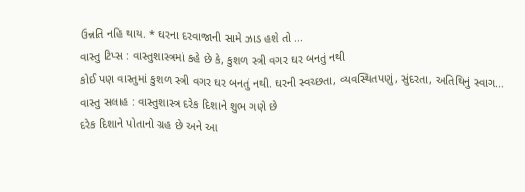ઉન્નતિ નહિ થાય. * ઘરના દરવાજાની સામે ઝાડ હશે તો ...
વાસ્તુ ટિપ્સ : વાસ્તુશાસ્ત્રમાં કહે છે કે, કુશળ સ્ત્રી વગર ઘર બનતું નથી
કોઈ પણ વાસ્તુમાં કુશળ સ્ત્રી વગર ઘર બનતું નથી. ઘરની સ્વચ્છતા, વ્યવસ્થિતપણું, સુંદરતા, અતિથિનું સ્વાગ...
વાસ્તુ સલાહ : વાસ્તુશાસ્ત્ર દરેક દિશાને શુભ ગણે છે
દરેક દિશાને પોતાનો ગ્રહ છે અને આ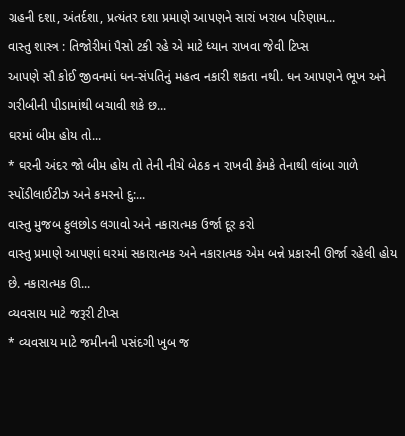ગ્રહની દશા, અંતર્દશા, પ્રત્યંતર દશા પ્રમાણે આપણને સારાં ખરાબ પરિણામ...
વાસ્તુ શાસ્ત્ર : તિજોરીમાં પૈસો ટકી રહે એ માટે ધ્યાન રાખવા જેવી ટિપ્સ
આપણે સૌ કોઈ જીવનમાં ધન-સંપતિનું મહત્વ નકારી શકતા નથી. ધન આપણને ભૂખ અને ગરીબીની પીડામાંથી બચાવી શકે છ...
ઘરમાં બીમ હોય તો...
* ઘરની અંદર જો બીમ હોય તો તેની નીચે બેઠક ન રાખવી કેમકે તેનાથી લાંબા ગાળે સ્પોંડીલાઈટીઝ અને કમરનો દુ:...
વાસ્તુ મુજબ ફુલછોડ લગાવો અને નકારાત્મક ઉર્જા દૂર કરો
વાસ્તુ પ્રમાણે આપણાં ઘરમાં સકારાત્મક અને નકારાત્મક એમ બન્ને પ્રકારની ઊર્જા રહેલી હોય છે. નકારાત્મક ઊ...
વ્યવસાય માટે જરૂરી ટીપ્સ
* વ્યવસાય માટે જમીનની પસંદગી ખુબ જ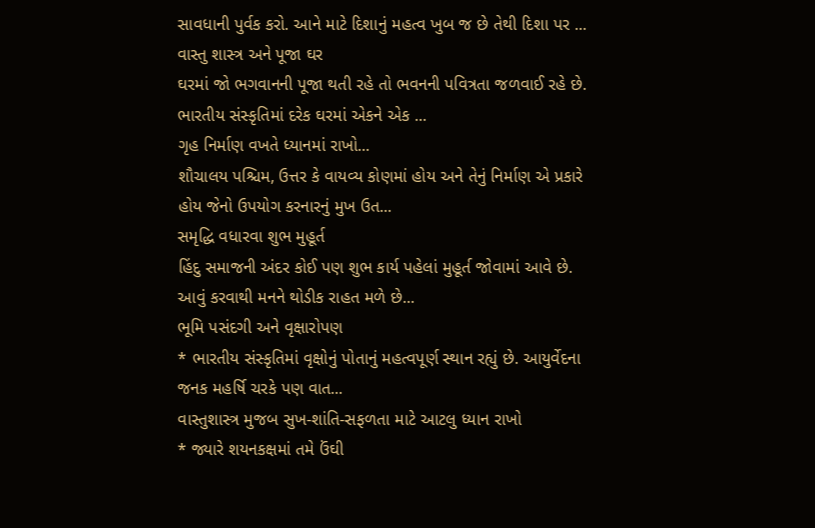સાવધાની પુર્વક કરો. આને માટે દિશાનું મહત્વ ખુબ જ છે તેથી દિશા પર ...
વાસ્તુ શાસ્ત્ર અને પૂજા ઘર
ઘરમાં જો ભગવાનની પૂજા થતી રહે તો ભવનની પવિત્રતા જળવાઈ રહે છે. ભારતીય સંસ્કૃતિમાં દરેક ઘરમાં એકને એક ...
ગૃહ નિર્માણ વખતે ધ્યાનમાં રાખો...
શૌચાલય પશ્ચિમ, ઉત્તર કે વાયવ્ય કોણમાં હોય અને તેનું નિર્માણ એ પ્રકારે હોય જેનો ઉપયોગ કરનારનું મુખ ઉત...
સમૃદ્ધિ વધારવા શુભ મુહૂર્ત
હિંદુ સમાજની અંદર કોઈ પણ શુભ કાર્ય પહેલાં મુહૂર્ત જોવામાં આવે છે. આવું કરવાથી મનને થોડીક રાહત મળે છે...
ભૂમિ પસંદગી અને વૃક્ષારોપણ
* ભારતીય સંસ્કૃતિમાં વૃક્ષોનું પોતાનું મહત્વપૂર્ણ સ્થાન રહ્યું છે. આયુર્વેદના જનક મહર્ષિ ચરકે પણ વાત...
વાસ્તુશાસ્ત્ર મુજબ સુખ-શાંતિ-સફળતા માટે આટલુ ધ્યાન રાખો
* જ્યારે શયનકક્ષમાં તમે ઉંઘી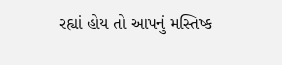રહ્યાં હોય તો આપનું મસ્તિષ્ક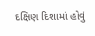દક્ષિણ દિશામાં હોવું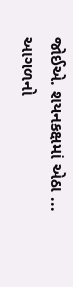જોઈએ. શયનકક્ષમાં એઠા ...
આગળનો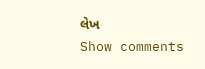લેખ
Show comments